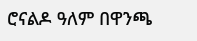ሮናልዶ ዓለም በዋንጫ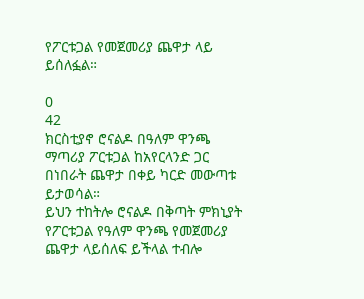የፖርቱጋል የመጀመሪያ ጨዋታ ላይ ይሰለፏል።

0
42
ክርስቲያኖ ሮናልዶ በዓለም ዋንጫ ማጣሪያ ፖርቱጋል ከአየርላንድ ጋር በነበራት ጨዋታ በቀይ ካርድ መውጣቱ ይታወሳል።
ይህን ተከትሎ ሮናልዶ በቅጣት ምክኒያት የፖርቱጋል የዓለም ዋንጫ የመጀመሪያ ጨዋታ ላይሰለፍ ይችላል ተብሎ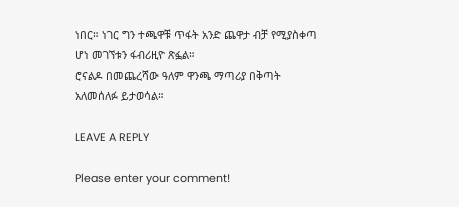ነበር። ነገር ግን ተጫዋቹ ጥፋት አንድ ጨዋታ ብቻ የሚያስቀጣ ሆነ መገኘቱን ፋብሪዚዮ ጽፏል።
ሮናልዶ በመጨረሻው ዓለም ዋንጫ ማጣሪያ በቅጣት አለመሰለፉ ይታወሳል።

LEAVE A REPLY

Please enter your comment!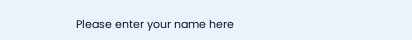Please enter your name here